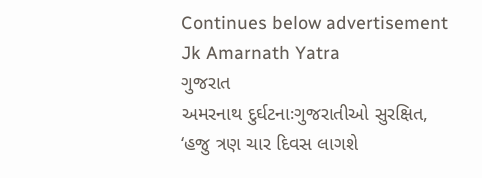Continues below advertisement
Jk Amarnath Yatra
ગુજરાત
અમરનાથ દુર્ઘટનાઃગુજરાતીઓ સુરક્ષિત, ‘હજુ ત્રણ ચાર દિવસ લાગશે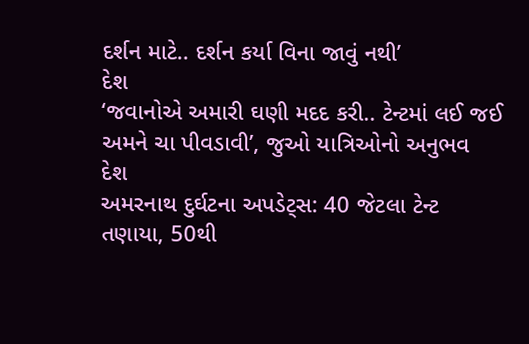દર્શન માટે.. દર્શન કર્યા વિના જાવું નથી’
દેશ
‘જવાનોએ અમારી ઘણી મદદ કરી.. ટેન્ટમાં લઈ જઈ અમને ચા પીવડાવી’, જુઓ યાત્રિઓનો અનુભવ
દેશ
અમરનાથ દુર્ઘટના અપડેટ્સ: 40 જેટલા ટેન્ટ તણાયા, 50થી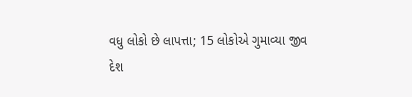વધુ લોકો છે લાપત્તા; 15 લોકોએ ગુમાવ્યા જીવ
દેશ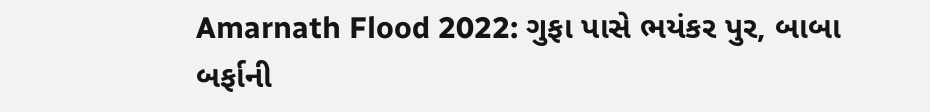Amarnath Flood 2022: ગુફા પાસે ભયંકર પુર, બાબા બર્ફાની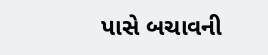પાસે બચાવની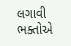લગાવી ભક્તોએ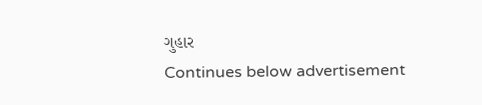ગુહાર
Continues below advertisement